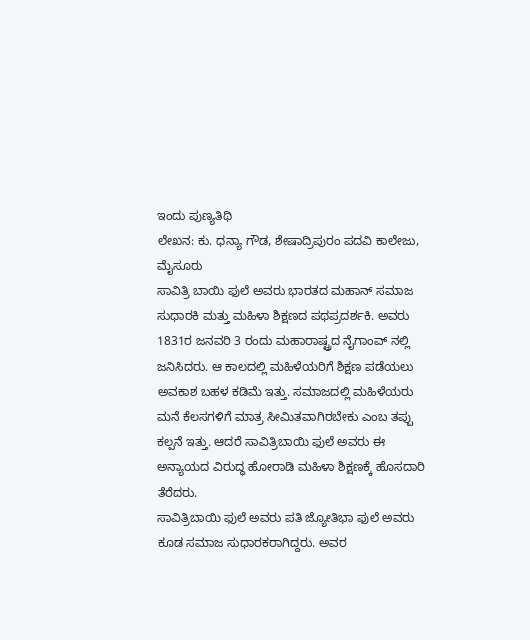ಇಂದು ಪುಣ್ಯತಿಥಿ
ಲೇಖನ: ಕು. ಧನ್ಯಾ ಗೌಡ, ಶೇಷಾದ್ರಿಪುರಂ ಪದವಿ ಕಾಲೇಜು, ಮೈಸೂರು
ಸಾವಿತ್ರಿ ಬಾಯಿ ಫುಲೆ ಅವರು ಭಾರತದ ಮಹಾನ್ ಸಮಾಜ ಸುಧಾರಕಿ ಮತ್ತು ಮಹಿಳಾ ಶಿಕ್ಷಣದ ಪಥಪ್ರದರ್ಶಕಿ. ಅವರು 1831ರ ಜನವರಿ 3 ರಂದು ಮಹಾರಾಷ್ಟ್ರದ ನೈಗಾಂವ್ ನಲ್ಲಿ ಜನಿಸಿದರು. ಆ ಕಾಲದಲ್ಲಿ ಮಹಿಳೆಯರಿಗೆ ಶಿಕ್ಷಣ ಪಡೆಯಲು ಅವಕಾಶ ಬಹಳ ಕಡಿಮೆ ಇತ್ತು. ಸಮಾಜದಲ್ಲಿ ಮಹಿಳೆಯರು ಮನೆ ಕೆಲಸಗಳಿಗೆ ಮಾತ್ರ ಸೀಮಿತವಾಗಿರಬೇಕು ಎಂಬ ತಪ್ಪು ಕಲ್ಪನೆ ಇತ್ತು. ಆದರೆ ಸಾವಿತ್ರಿಬಾಯಿ ಫುಲೆ ಅವರು ಈ ಅನ್ಯಾಯದ ವಿರುದ್ಧ ಹೋರಾಡಿ ಮಹಿಳಾ ಶಿಕ್ಷಣಕ್ಕೆ ಹೊಸದಾರಿ ತೆರೆದರು.
ಸಾವಿತ್ರಿಬಾಯಿ ಫುಲೆ ಅವರು ಪತಿ ಜ್ಯೋತಿಭಾ ಫುಲೆ ಅವರು ಕೂಡ ಸಮಾಜ ಸುಧಾರಕರಾಗಿದ್ದರು. ಅವರ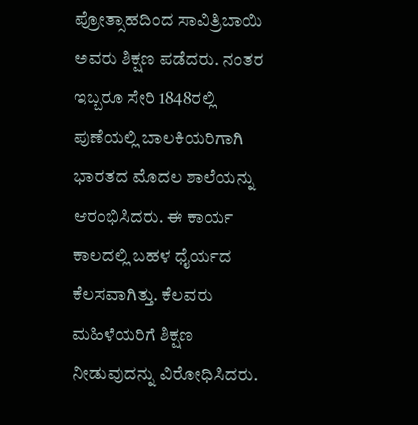ಪ್ರೋತ್ಸಾಹದಿಂದ ಸಾವಿತ್ರಿಬಾಯಿ ಅವರು ಶಿಕ್ಷಣ ಪಡೆದರು. ನಂತರ ಇಬ್ಬರೂ ಸೇರಿ 1848ರಲ್ಲಿ ಪುಣೆಯಲ್ಲಿ ಬಾಲಕಿಯರಿಗಾಗಿ ಭಾರತದ ಮೊದಲ ಶಾಲೆಯನ್ನು ಆರಂಭಿಸಿದರು. ಈ ಕಾರ್ಯ ಕಾಲದಲ್ಲಿ ಬಹಳ ಧೈರ್ಯದ ಕೆಲಸವಾಗಿತ್ತು. ಕೆಲವರು ಮಹಿಳೆಯರಿಗೆ ಶಿಕ್ಷಣ ನೀಡುವುದನ್ನು ವಿರೋಧಿಸಿದರು.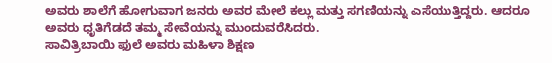ಅವರು ಶಾಲೆಗೆ ಹೋಗುವಾಗ ಜನರು ಅವರ ಮೇಲೆ ಕಲ್ಲು ಮತ್ತು ಸಗಣಿಯನ್ನು ಎಸೆಯುತ್ತಿದ್ದರು. ಆದರೂ ಅವರು ಧೃತಿಗೆಡದೆ ತಮ್ಮ ಸೇವೆಯನ್ನು ಮುಂದುವರೆಸಿದರು.
ಸಾವಿತ್ರಿಬಾಯಿ ಫುಲೆ ಅವರು ಮಹಿಳಾ ಶಿಕ್ಷಣ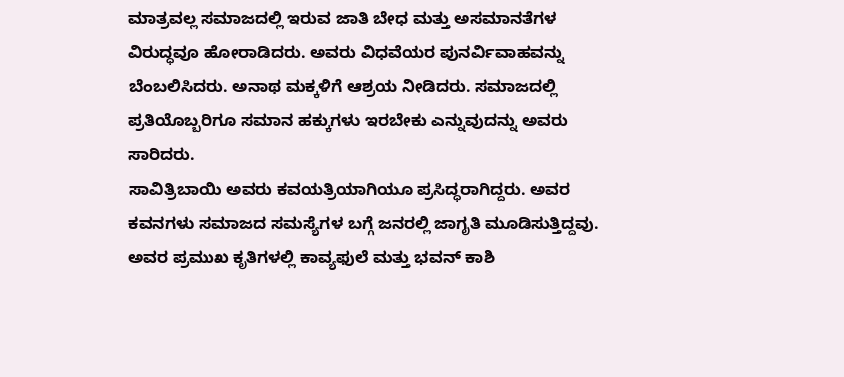ಮಾತ್ರವಲ್ಲ ಸಮಾಜದಲ್ಲಿ ಇರುವ ಜಾತಿ ಬೇಧ ಮತ್ತು ಅಸಮಾನತೆಗಳ ವಿರುದ್ಧವೂ ಹೋರಾಡಿದರು. ಅವರು ವಿಧವೆಯರ ಪುನರ್ವಿವಾಹವನ್ನು ಬೆಂಬಲಿಸಿದರು. ಅನಾಥ ಮಕ್ಕಳಿಗೆ ಆಶ್ರಯ ನೀಡಿದರು. ಸಮಾಜದಲ್ಲಿ ಪ್ರತಿಯೊಬ್ಬರಿಗೂ ಸಮಾನ ಹಕ್ಕುಗಳು ಇರಬೇಕು ಎನ್ನುವುದನ್ನು ಅವರು ಸಾರಿದರು.
ಸಾವಿತ್ರಿಬಾಯಿ ಅವರು ಕವಯತ್ರಿಯಾಗಿಯೂ ಪ್ರಸಿದ್ಧರಾಗಿದ್ದರು. ಅವರ ಕವನಗಳು ಸಮಾಜದ ಸಮಸ್ಯೆಗಳ ಬಗ್ಗೆ ಜನರಲ್ಲಿ ಜಾಗೃತಿ ಮೂಡಿಸುತ್ತಿದ್ದವು. ಅವರ ಪ್ರಮುಖ ಕೃತಿಗಳಲ್ಲಿ ಕಾವ್ಯಫುಲೆ ಮತ್ತು ಭವನ್ ಕಾಶಿ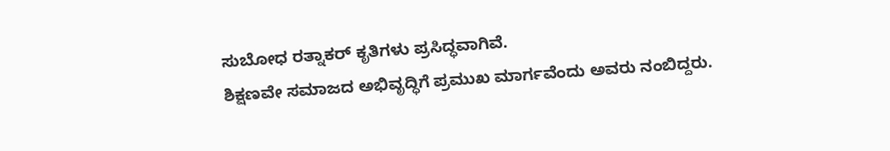ಸುಬೋಧ ರತ್ನಾಕರ್ ಕೃತಿಗಳು ಪ್ರಸಿದ್ಧವಾಗಿವೆ.
ಶಿಕ್ಷಣವೇ ಸಮಾಜದ ಅಭಿವೃದ್ಧಿಗೆ ಪ್ರಮುಖ ಮಾರ್ಗವೆಂದು ಅವರು ನಂಬಿದ್ದರು.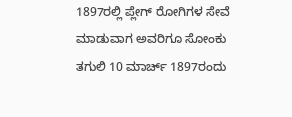1897ರಲ್ಲಿ ಪ್ಲೇಗ್ ರೋಗಿಗಳ ಸೇವೆ ಮಾಡುವಾಗ ಅವರಿಗೂ ಸೋಂಕು ತಗುಲಿ 10 ಮಾರ್ಚ್ 1897ರಂದು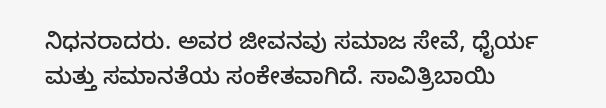ನಿಧನರಾದರು. ಅವರ ಜೀವನವು ಸಮಾಜ ಸೇವೆ, ಧೈರ್ಯ ಮತ್ತು ಸಮಾನತೆಯ ಸಂಕೇತವಾಗಿದೆ. ಸಾವಿತ್ರಿಬಾಯಿ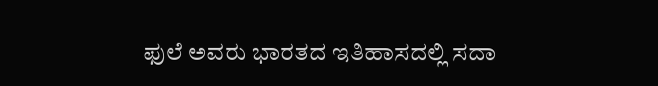ಫುಲೆ ಅವರು ಭಾರತದ ಇತಿಹಾಸದಲ್ಲಿ ಸದಾ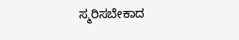ಸ್ಮರಿಸಬೇಕಾದ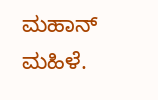ಮಹಾನ್ ಮಹಿಳೆ.